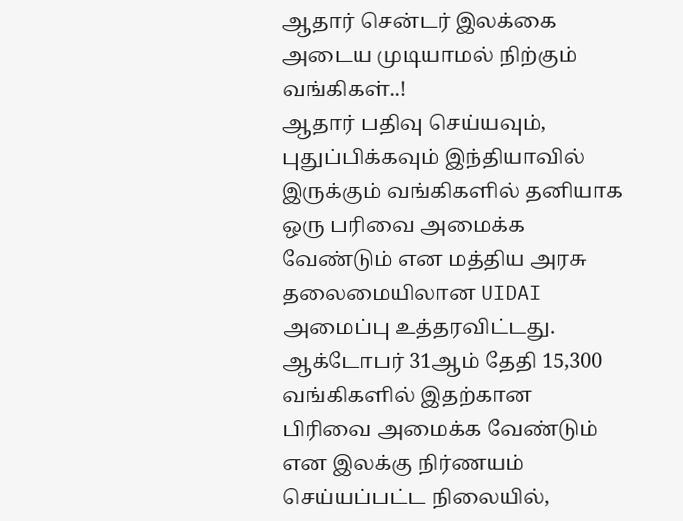ஆதார் சென்டர் இலக்கை அடைய முடியாமல் நிற்கும் வங்கிகள்..!
ஆதார் பதிவு செய்யவும், புதுப்பிக்கவும் இந்தியாவில் இருக்கும் வங்கிகளில் தனியாக ஒரு பரிவை அமைக்க வேண்டும் என மத்திய அரசு தலைமையிலான UIDAI அமைப்பு உத்தரவிட்டது.
ஆக்டோபர் 31ஆம் தேதி 15,300 வங்கிகளில் இதற்கான பிரிவை அமைக்க வேண்டும் என இலக்கு நிர்ணயம் செய்யப்பட்ட நிலையில்,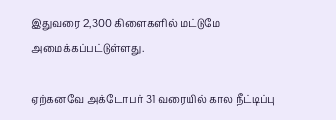இதுவரை 2,300 கிளைகளில் மட்டுமே அமைக்கப்பட்டுள்ளது.

ஏற்கனவே அக்டோபர் 31 வரையில் கால நீட்டிப்பு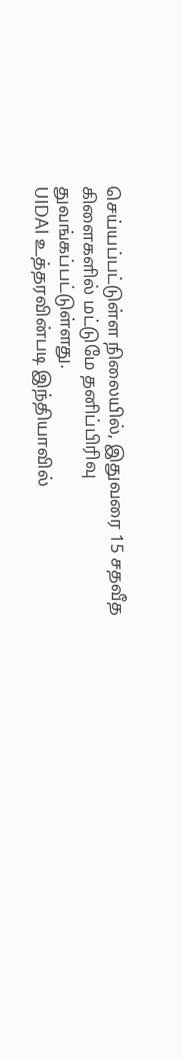செய்யப்பட்டுள்ள நிலையில், இதுவரை 15 சதவீத கிளைகளில் மட்டுமே தனிப்பிரிவு துவங்கப்பட்டுள்ளது.
UIDAI உத்தரவின்படி இந்தியாவில்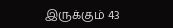இருக்கும் 43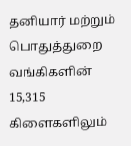தனியார் மற்றும் பொதுத்துறை வங்கிகளின் 15,315 கிளைகளிலும்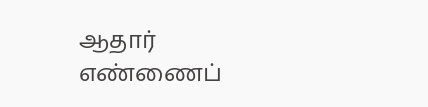ஆதார் எண்ணைப்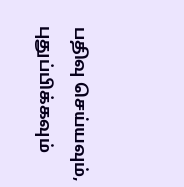பதிவு செய்யவும், புதுப்பிக்கவும்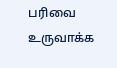பரிவை உருவாக்க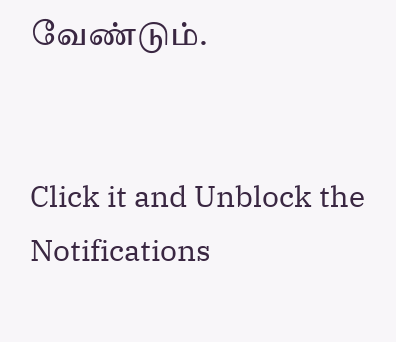வேண்டும்.


Click it and Unblock the Notifications